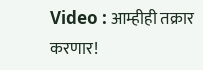Video : आम्हीही तक्रार करणार!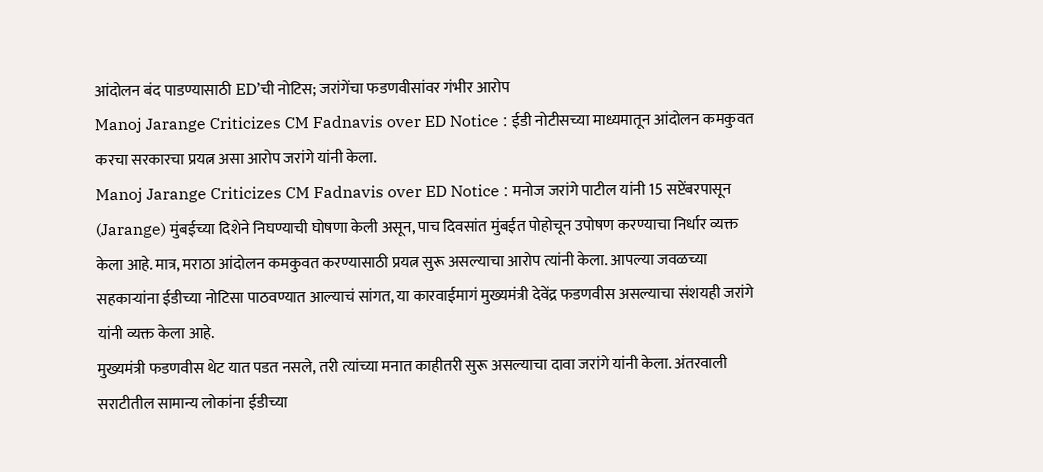आंदोलन बंद पाडण्यासाठी ED’ची नोटिस; जरांगेंचा फडणवीसांवर गंभीर आरोप
Manoj Jarange Criticizes CM Fadnavis over ED Notice : ईडी नोटीसच्या माध्यमातून आंदोलन कमकुवत करचा सरकारचा प्रयत्न असा आरोप जरांगे यांनी केला.
Manoj Jarange Criticizes CM Fadnavis over ED Notice : मनोज जरांगे पाटील यांनी 15 सप्टेंबरपासून (Jarange) मुंबईच्या दिशेने निघण्याची घोषणा केली असून, पाच दिवसांत मुंबईत पोहोचून उपोषण करण्याचा निर्धार व्यक्त केला आहे. मात्र, मराठा आंदोलन कमकुवत करण्यासाठी प्रयत्न सुरू असल्याचा आरोप त्यांनी केला. आपल्या जवळच्या सहकाऱ्यांना ईडीच्या नोटिसा पाठवण्यात आल्याचं सांगत, या कारवाईमागं मुख्यमंत्री देवेंद्र फडणवीस असल्याचा संशयही जरांगे यांनी व्यक्त केला आहे.
मुख्यमंत्री फडणवीस थेट यात पडत नसले, तरी त्यांच्या मनात काहीतरी सुरू असल्याचा दावा जरांगे यांनी केला. अंतरवाली सराटीतील सामान्य लोकांना ईडीच्या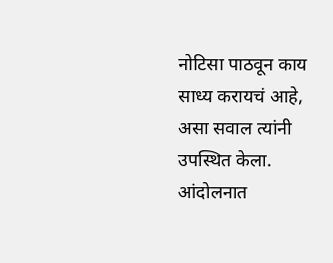नोटिसा पाठवून काय साध्य करायचं आहे, असा सवाल त्यांनी उपस्थित केला. आंदोलनात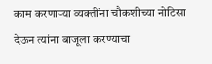काम करणाऱ्या व्यक्तींना चौकशीच्या नोटिसा देऊन त्यांना बाजूला करण्याचा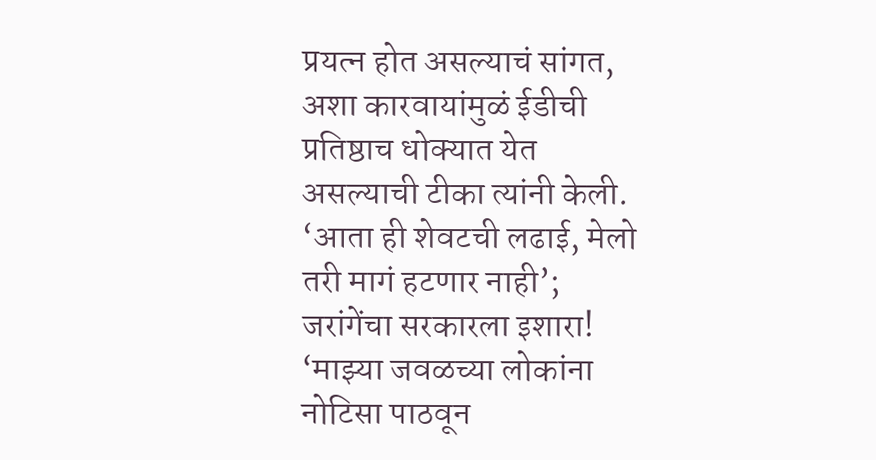प्रयत्न होत असल्याचं सांगत, अशा कारवायांमुळं ईडीची प्रतिष्ठाच धोक्यात येत असल्याची टीका त्यांनी केली.
‘आता ही शेवटची लढाई, मेलो तरी मागं हटणार नाही’; जरांगेंचा सरकारला इशारा!
‘माझ्या जवळच्या लोकांना नोटिसा पाठवून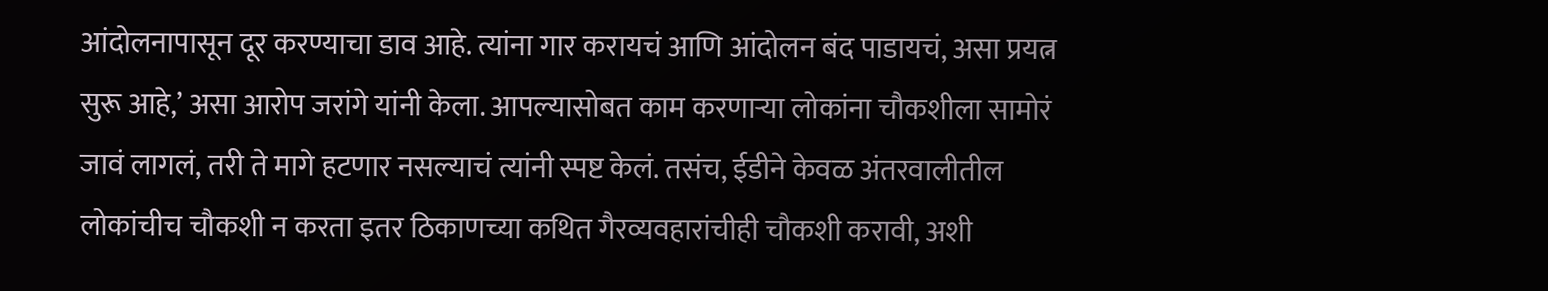आंदोलनापासून दूर करण्याचा डाव आहे. त्यांना गार करायचं आणि आंदोलन बंद पाडायचं, असा प्रयत्न सुरू आहे,’ असा आरोप जरांगे यांनी केला. आपल्यासोबत काम करणाऱ्या लोकांना चौकशीला सामोरं जावं लागलं, तरी ते मागे हटणार नसल्याचं त्यांनी स्पष्ट केलं. तसंच, ईडीने केवळ अंतरवालीतील लोकांचीच चौकशी न करता इतर ठिकाणच्या कथित गैरव्यवहारांचीही चौकशी करावी, अशी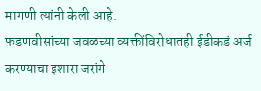मागणी त्यांनी केली आहे.
फडणवीसांच्या जवळच्या व्यक्तींविरोधातही ईडीकडं अर्ज करण्याचा इशारा जरांगे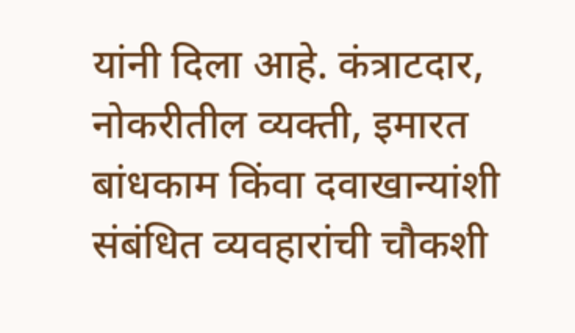यांनी दिला आहे. कंत्राटदार, नोकरीतील व्यक्ती, इमारत बांधकाम किंवा दवाखान्यांशी संबंधित व्यवहारांची चौकशी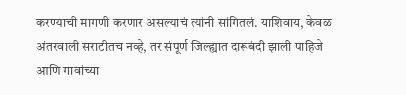करण्याची मागणी करणार असल्याचं त्यांनी सांगितलं. याशिवाय, केवळ अंतरवाली सराटीतच नव्हे, तर संपूर्ण जिल्ह्यात दारूबंदी झाली पाहिजे आणि गावांच्या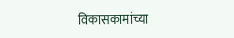विकासकामांच्या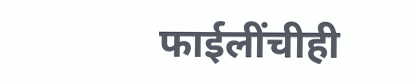फाईलींचीही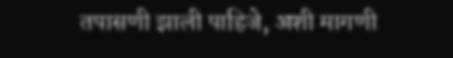तपासणी झाली पाहिजे, अशी मागणी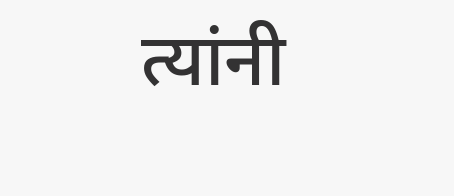त्यांनी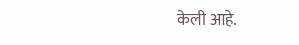केली आहे.